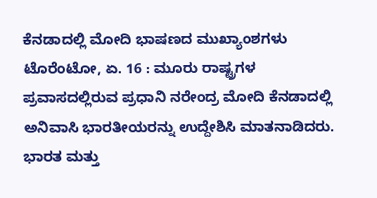ಕೆನಡಾದಲ್ಲಿ ಮೋದಿ ಭಾಷಣದ ಮುಖ್ಯಾಂಶಗಳು
ಟೊರೆಂಟೋ, ಏ. 16 : ಮೂರು ರಾಷ್ಟ್ರಗಳ ಪ್ರವಾಸದಲ್ಲಿರುವ ಪ್ರಧಾನಿ ನರೇಂದ್ರ ಮೋದಿ ಕೆನಡಾದಲ್ಲಿ ಅನಿವಾಸಿ ಭಾರತೀಯರನ್ನು ಉದ್ದೇಶಿಸಿ ಮಾತನಾಡಿದರು. ಭಾರತ ಮತ್ತು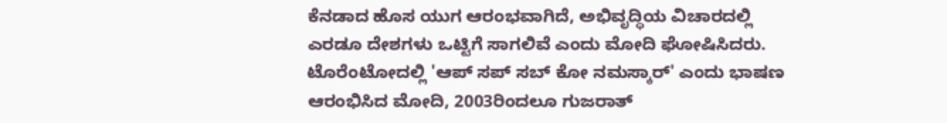ಕೆನಡಾದ ಹೊಸ ಯುಗ ಆರಂಭವಾಗಿದೆ, ಅಭಿವೃದ್ಧಿಯ ವಿಚಾರದಲ್ಲಿ ಎರಡೂ ದೇಶಗಳು ಒಟ್ಟಿಗೆ ಸಾಗಲಿವೆ ಎಂದು ಮೋದಿ ಘೋಷಿಸಿದರು.
ಟೊರೆಂಟೋದಲ್ಲಿ 'ಆಪ್ ಸಪ್ ಸಬ್ ಕೋ ನಮಸ್ಕಾರ್' ಎಂದು ಭಾಷಣ ಆರಂಭಿಸಿದ ಮೋದಿ, 2003ರಿಂದಲೂ ಗುಜರಾತ್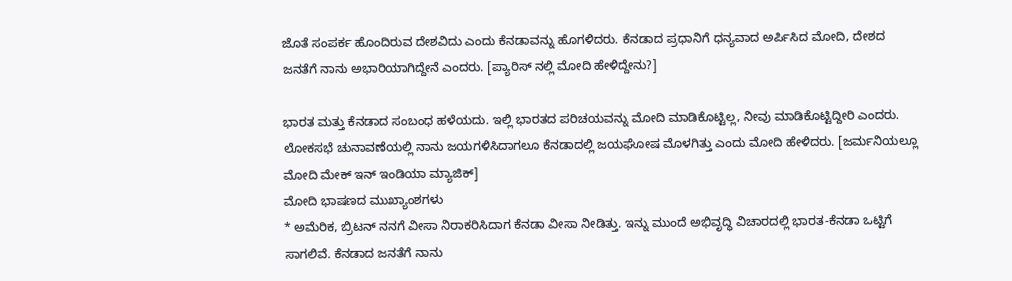ಜೊತೆ ಸಂಪರ್ಕ ಹೊಂದಿರುವ ದೇಶವಿದು ಎಂದು ಕೆನಡಾವನ್ನು ಹೊಗಳಿದರು. ಕೆನಡಾದ ಪ್ರಧಾನಿಗೆ ಧನ್ಯವಾದ ಅರ್ಪಿಸಿದ ಮೋದಿ, ದೇಶದ ಜನತೆಗೆ ನಾನು ಅಭಾರಿಯಾಗಿದ್ದೇನೆ ಎಂದರು. [ಪ್ಯಾರಿಸ್ ನಲ್ಲಿ ಮೋದಿ ಹೇಳಿದ್ದೇನು?]

ಭಾರತ ಮತ್ತು ಕೆನಡಾದ ಸಂಬಂಧ ಹಳೆಯದು. ಇಲ್ಲಿ ಭಾರತದ ಪರಿಚಯವನ್ನು ಮೋದಿ ಮಾಡಿಕೊಟ್ಟಿಲ್ಲ, ನೀವು ಮಾಡಿಕೊಟ್ಟಿದ್ದೀರಿ ಎಂದರು. ಲೋಕಸಭೆ ಚುನಾವಣೆಯಲ್ಲಿ ನಾನು ಜಯಗಳಿಸಿದಾಗಲೂ ಕೆನಡಾದಲ್ಲಿ ಜಯಘೋಷ ಮೊಳಗಿತ್ತು ಎಂದು ಮೋದಿ ಹೇಳಿದರು. [ಜರ್ಮನಿಯಲ್ಲೂ ಮೋದಿ ಮೇಕ್ ಇನ್ ಇಂಡಿಯಾ ಮ್ಯಾಜಿಕ್]
ಮೋದಿ ಭಾಷಣದ ಮುಖ್ಯಾಂಶಗಳು
* ಅಮೆರಿಕ, ಬ್ರಿಟನ್ ನನಗೆ ವೀಸಾ ನಿರಾಕರಿಸಿದಾಗ ಕೆನಡಾ ವೀಸಾ ನೀಡಿತ್ತು. ಇನ್ನು ಮುಂದೆ ಅಭಿವೃದ್ಧಿ ವಿಚಾರದಲ್ಲಿ ಭಾರತ-ಕೆನಡಾ ಒಟ್ಟಿಗೆ ಸಾಗಲಿವೆ. ಕೆನಡಾದ ಜನತೆಗೆ ನಾನು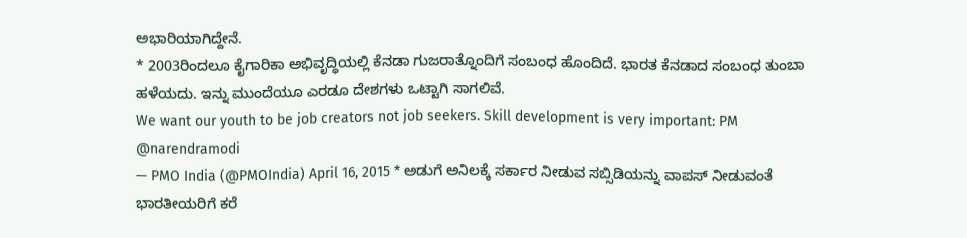ಅಭಾರಿಯಾಗಿದ್ದೇನೆ.
* 2003ರಿಂದಲೂ ಕೈಗಾರಿಕಾ ಅಭಿವೃದ್ಧಿಯಲ್ಲಿ ಕೆನಡಾ ಗುಜರಾತ್ನೊಂದಿಗೆ ಸಂಬಂಧ ಹೊಂದಿದೆ. ಭಾರತ ಕೆನಡಾದ ಸಂಬಂಧ ತುಂಬಾ ಹಳೆಯದು. ಇನ್ನು ಮುಂದೆಯೂ ಎರಡೂ ದೇಶಗಳು ಒಟ್ಟಾಗಿ ಸಾಗಲಿವೆ.
We want our youth to be job creators not job seekers. Skill development is very important: PM @narendramodi
— PMO India (@PMOIndia) April 16, 2015 * ಅಡುಗೆ ಅನಿಲಕ್ಕೆ ಸರ್ಕಾರ ನೀಡುವ ಸಬ್ಸಿಡಿಯನ್ನು ವಾಪಸ್ ನೀಡುವಂತೆ ಭಾರತೀಯರಿಗೆ ಕರೆ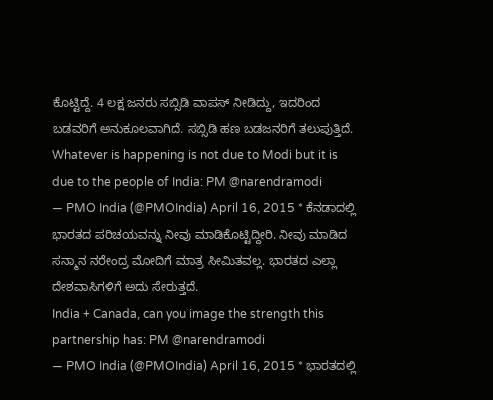ಕೊಟ್ಟಿದ್ದೆ. 4 ಲಕ್ಷ ಜನರು ಸಬ್ಸಿಡಿ ವಾಪಸ್ ನೀಡಿದ್ದು, ಇದರಿಂದ ಬಡವರಿಗೆ ಅನುಕೂಲವಾಗಿದೆ. ಸಬ್ಸಿಡಿ ಹಣ ಬಡಜನರಿಗೆ ತಲುಪುತ್ತಿದೆ.
Whatever is happening is not due to Modi but it is due to the people of India: PM @narendramodi
— PMO India (@PMOIndia) April 16, 2015 * ಕೆನಡಾದಲ್ಲಿ ಭಾರತದ ಪರಿಚಯವನ್ನು ನೀವು ಮಾಡಿಕೊಟ್ಟಿದ್ದೀರಿ. ನೀವು ಮಾಡಿದ ಸನ್ಮಾನ ನರೇಂದ್ರ ಮೋದಿಗೆ ಮಾತ್ರ ಸೀಮಿತವಲ್ಲ. ಭಾರತದ ಎಲ್ಲಾ ದೇಶವಾಸಿಗಳಿಗೆ ಅದು ಸೇರುತ್ತದೆ.
India + Canada, can you image the strength this partnership has: PM @narendramodi
— PMO India (@PMOIndia) April 16, 2015 * ಭಾರತದಲ್ಲಿ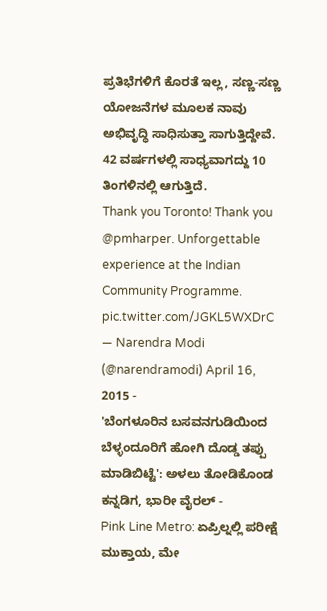ಪ್ರತಿಭೆಗಳಿಗೆ ಕೊರತೆ ಇಲ್ಲ, ಸಣ್ಣ-ಸಣ್ಣ ಯೋಜನೆಗಳ ಮೂಲಕ ನಾವು ಅಭಿವೃದ್ಧಿ ಸಾಧಿಸುತ್ತಾ ಸಾಗುತ್ತಿದ್ದೇವೆ. 42 ವರ್ಷಗಳಲ್ಲಿ ಸಾಧ್ಯವಾಗದ್ದು 10 ತಿಂಗಳಿನಲ್ಲಿ ಆಗುತ್ತಿದೆ.
Thank you Toronto! Thank you @pmharper. Unforgettable experience at the Indian Community Programme. pic.twitter.com/JGKL5WXDrC
— Narendra Modi (@narendramodi) April 16, 2015 -
'ಬೆಂಗಳೂರಿನ ಬಸವನಗುಡಿಯಿಂದ ಬೆಳ್ಳಂದೂರಿಗೆ ಹೋಗಿ ದೊಡ್ಡ ತಪ್ಪು ಮಾಡಿಬಿಟ್ಟೆ': ಅಳಲು ತೋಡಿಕೊಂಡ ಕನ್ನಡಿಗ, ಭಾರೀ ವೈರಲ್ -
Pink Line Metro: ಏಪ್ರಿಲ್ನಲ್ಲಿ ಪರೀಕ್ಷೆ ಮುಕ್ತಾಯ, ಮೇ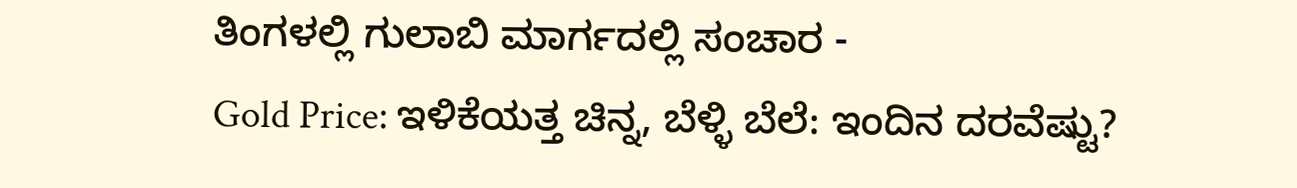ತಿಂಗಳಲ್ಲಿ ಗುಲಾಬಿ ಮಾರ್ಗದಲ್ಲಿ ಸಂಚಾರ -
Gold Price: ಇಳಿಕೆಯತ್ತ ಚಿನ್ನ, ಬೆಳ್ಳಿ ಬೆಲೆ: ಇಂದಿನ ದರವೆಷ್ಟು?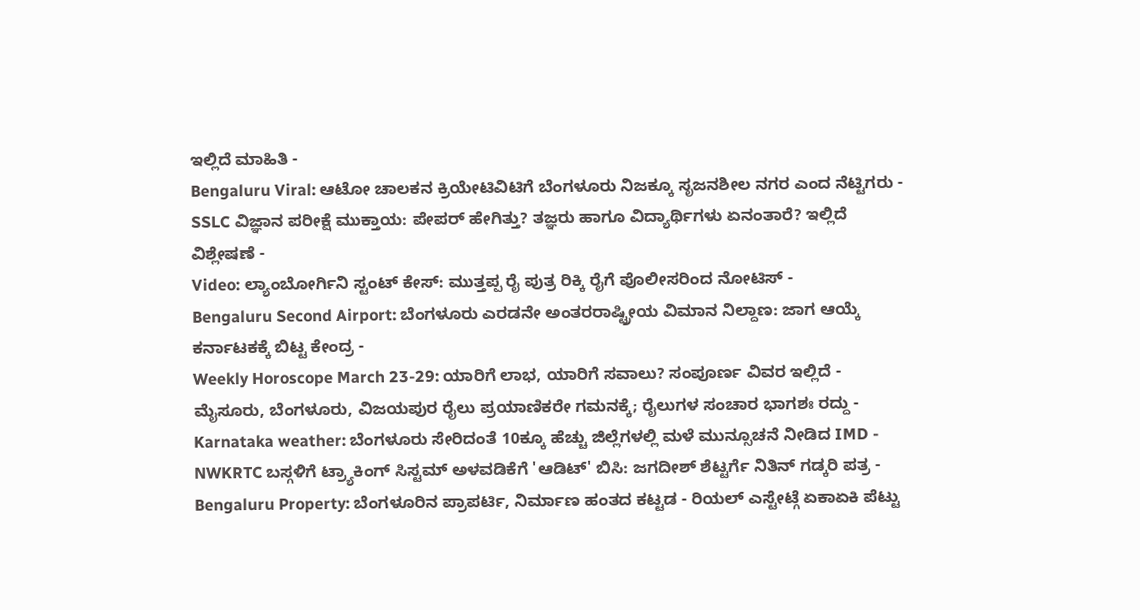ಇಲ್ಲಿದೆ ಮಾಹಿತಿ -
Bengaluru Viral: ಆಟೋ ಚಾಲಕನ ಕ್ರಿಯೇಟಿವಿಟಿಗೆ ಬೆಂಗಳೂರು ನಿಜಕ್ಕೂ ಸೃಜನಶೀಲ ನಗರ ಎಂದ ನೆಟ್ಟಿಗರು -
SSLC ವಿಜ್ಞಾನ ಪರೀಕ್ಷೆ ಮುಕ್ತಾಯ: ಪೇಪರ್ ಹೇಗಿತ್ತು? ತಜ್ಞರು ಹಾಗೂ ವಿದ್ಯಾರ್ಥಿಗಳು ಏನಂತಾರೆ? ಇಲ್ಲಿದೆ ವಿಶ್ಲೇಷಣೆ -
Video: ಲ್ಯಾಂಬೋರ್ಗಿನಿ ಸ್ಟಂಟ್ ಕೇಸ್: ಮುತ್ತಪ್ಪ ರೈ ಪುತ್ರ ರಿಕ್ಕಿ ರೈಗೆ ಪೊಲೀಸರಿಂದ ನೋಟಿಸ್ -
Bengaluru Second Airport: ಬೆಂಗಳೂರು ಎರಡನೇ ಅಂತರರಾಷ್ಟ್ರೀಯ ವಿಮಾನ ನಿಲ್ದಾಣ: ಜಾಗ ಆಯ್ಕೆ ಕರ್ನಾಟಕಕ್ಕೆ ಬಿಟ್ಟ ಕೇಂದ್ರ -
Weekly Horoscope March 23-29: ಯಾರಿಗೆ ಲಾಭ, ಯಾರಿಗೆ ಸವಾಲು? ಸಂಪೂರ್ಣ ವಿವರ ಇಲ್ಲಿದೆ -
ಮೈಸೂರು, ಬೆಂಗಳೂರು, ವಿಜಯಪುರ ರೈಲು ಪ್ರಯಾಣಿಕರೇ ಗಮನಕ್ಕೆ; ರೈಲುಗಳ ಸಂಚಾರ ಭಾಗಶಃ ರದ್ದು -
Karnataka weather: ಬೆಂಗಳೂರು ಸೇರಿದಂತೆ 10ಕ್ಕೂ ಹೆಚ್ಚು ಜಿಲ್ಲೆಗಳಲ್ಲಿ ಮಳೆ ಮುನ್ಸೂಚನೆ ನೀಡಿದ IMD -
NWKRTC ಬಸ್ಗಳಿಗೆ ಟ್ರ್ಯಾಕಿಂಗ್ ಸಿಸ್ಟಮ್ ಅಳವಡಿಕೆಗೆ 'ಆಡಿಟ್' ಬಿಸಿ: ಜಗದೀಶ್ ಶೆಟ್ಟರ್ಗೆ ನಿತಿನ್ ಗಡ್ಕರಿ ಪತ್ರ -
Bengaluru Property: ಬೆಂಗಳೂರಿನ ಪ್ರಾಪರ್ಟಿ, ನಿರ್ಮಾಣ ಹಂತದ ಕಟ್ಟಡ - ರಿಯಲ್ ಎಸ್ಟೇಟ್ಗೆ ಏಕಾಏಕಿ ಪೆಟ್ಟು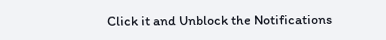Click it and Unblock the Notifications